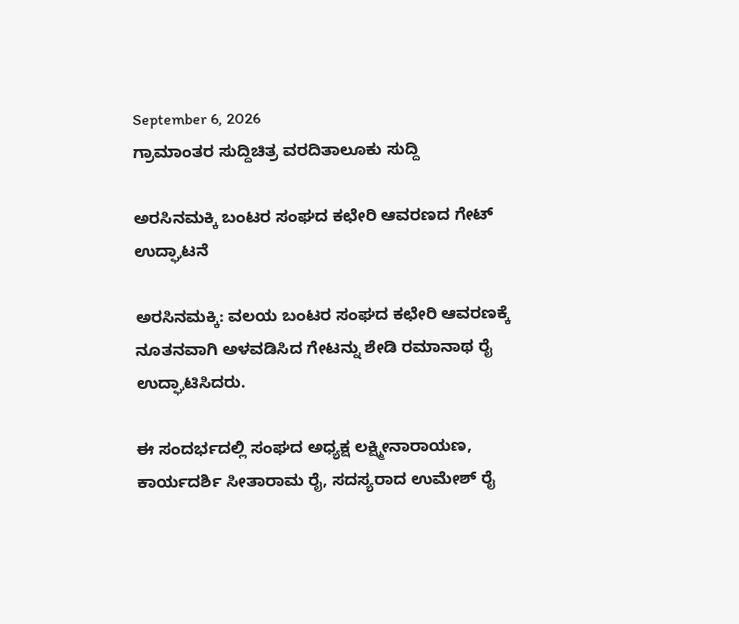September 6, 2026
ಗ್ರಾಮಾಂತರ ಸುದ್ದಿಚಿತ್ರ ವರದಿತಾಲೂಕು ಸುದ್ದಿ

ಅರಸಿನಮಕ್ಕಿ ಬಂಟರ ಸಂಘದ ಕಛೇರಿ ಆವರಣದ ಗೇಟ್ ಉದ್ಘಾಟನೆ

ಅರಸಿನಮಕ್ಕಿ: ವಲಯ ಬಂಟರ ಸಂಘದ ಕಛೇರಿ ಆವರಣಕ್ಕೆ ನೂತನವಾಗಿ ಅಳವಡಿಸಿದ ಗೇಟನ್ನು ಶೇಡಿ ರಮಾನಾಥ ರೈ ಉದ್ಘಾಟಿಸಿದರು.

ಈ ಸಂದರ್ಭದಲ್ಲಿ ಸಂಘದ ಅಧ್ಯಕ್ಷ ಲಕ್ಷ್ಮೀನಾರಾಯಣ, ಕಾರ್ಯದರ್ಶಿ ಸೀತಾರಾಮ ರೈ, ಸದಸ್ಯರಾದ ಉಮೇಶ್ ರೈ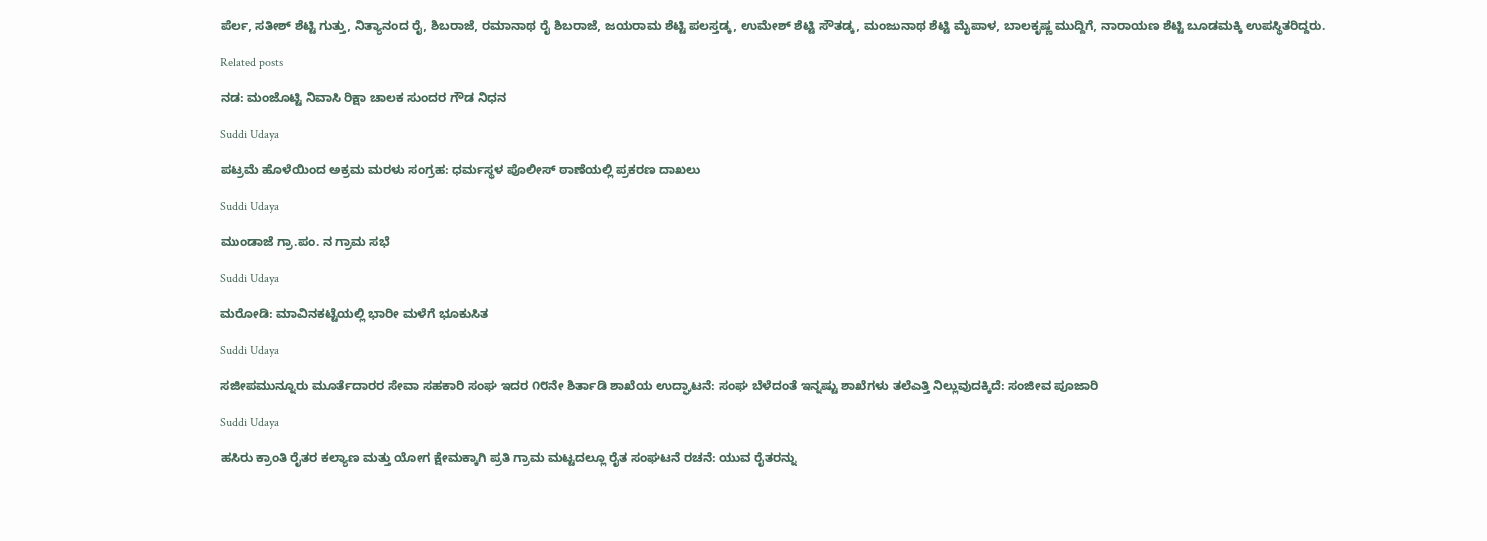ಪೆರ್ಲ, ಸತೀಶ್ ಶೆಟ್ಟಿ ಗುತ್ತು, ನಿತ್ಯಾನಂದ ರೈ, ಶಿಬರಾಜೆ, ರಮಾನಾಥ ರೈ ಶಿಬರಾಜೆ, ಜಯರಾಮ ಶೆಟ್ಟಿ ಪಲಸ್ತಡ್ಕ, ಉಮೇಶ್ ಶೆಟ್ಟಿ ಸೌತಡ್ಕ, ಮಂಜುನಾಥ ಶೆಟ್ಟಿ ಮೈಪಾಳ, ಬಾಲಕೃಷ್ಣ ಮುದ್ದಿಗೆ, ನಾರಾಯಣ ಶೆಟ್ಟಿ ಬೂಡಮಕ್ಕಿ ಉಪಸ್ಥಿತರಿದ್ದರು.

Related posts

ನಡ: ಮಂಜೊಟ್ಟಿ ನಿವಾಸಿ ರಿಕ್ಷಾ ಚಾಲಕ ಸುಂದರ ಗೌಡ ನಿಧನ

Suddi Udaya

ಪಟ್ರಮೆ ಹೊಳೆಯಿಂದ ಅಕ್ರಮ ಮರಳು ಸಂಗ್ರಹ: ಧರ್ಮಸ್ಥಳ ಪೊಲೀಸ್ ಠಾಣೆಯಲ್ಲಿ ಪ್ರಕರಣ ದಾಖಲು

Suddi Udaya

ಮುಂಡಾಜೆ ಗ್ರಾ.ಪಂ. ನ ಗ್ರಾಮ ಸಭೆ

Suddi Udaya

ಮರೋಡಿ: ಮಾವಿನಕಟ್ಟೆಯಲ್ಲಿ ಭಾರೀ ಮಳೆಗೆ ಭೂಕುಸಿತ

Suddi Udaya

ಸಜೀಪಮುನ್ನೂರು ಮೂರ್ತೆದಾರರ ಸೇವಾ ಸಹಕಾರಿ ಸಂಘ ಇದರ ೧೮ನೇ ಶಿರ್ತಾಡಿ ಶಾಖೆಯ ಉದ್ಘಾಟನೆ: ಸಂಘ ಬೆಳೆದಂತೆ ಇನ್ನಷ್ಟು ಶಾಖೆಗಳು ತಲೆಎತ್ತಿ ನಿಲ್ಲುವುದಕ್ಕಿದೆ: ಸಂಜೀವ ಪೂಜಾರಿ

Suddi Udaya

ಹಸಿರು ಕ್ರಾಂತಿ ರೈತರ ಕಲ್ಯಾಣ ಮತ್ತು ಯೋಗ ಕ್ಷೇಮಕ್ಕಾಗಿ ಪ್ರತಿ ಗ್ರಾಮ ಮಟ್ಟದಲ್ಲೂ ರೈತ ಸಂಘಟನೆ ರಚನೆ: ಯುವ ರೈತರನ್ನು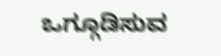ಒಗ್ಗೂಡಿಸುವ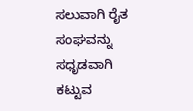ಸಲುವಾಗಿ ರೈತ ಸಂಘವನ್ನು ಸಧೃಡವಾಗಿ ಕಟ್ಟುವ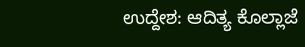ಉದ್ದೇಶ: ಆದಿತ್ಯ ಕೊಲ್ಲಾಜೆ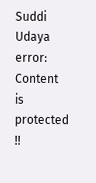Suddi Udaya
error: Content is protected !!